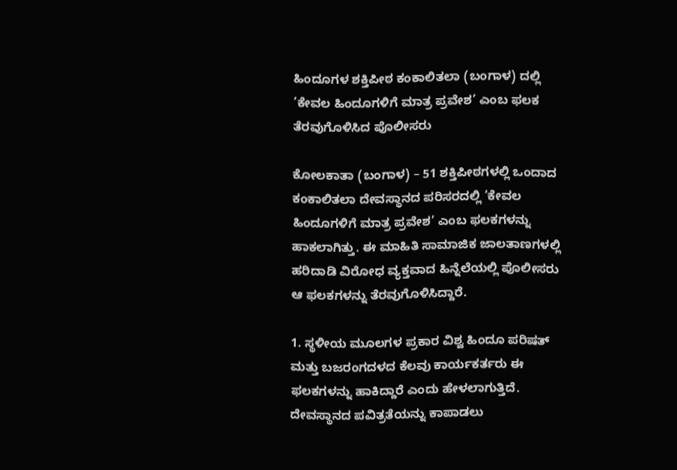ಹಿಂದೂಗಳ ಶಕ್ತಿಪೀಠ ಕಂಕಾಲಿತಲಾ (ಬಂಗಾಳ) ದಲ್ಲಿ ‘ಕೇವಲ ಹಿಂದೂಗಳಿಗೆ ಮಾತ್ರ ಪ್ರವೇಶ’ ಎಂಬ ಫಲಕ ತೆರವುಗೊಳಿಸಿದ ಪೊಲೀಸರು

ಕೋಲಕಾತಾ (ಬಂಗಾಳ) – 51 ಶಕ್ತಿಪೀಠಗಳಲ್ಲಿ ಒಂದಾದ ಕಂಕಾಲಿತಲಾ ದೇವಸ್ಥಾನದ ಪರಿಸರದಲ್ಲಿ ‘ಕೇವಲ ಹಿಂದೂಗಳಿಗೆ ಮಾತ್ರ ಪ್ರವೇಶ’ ಎಂಬ ಫಲಕಗಳನ್ನು ಹಾಕಲಾಗಿತ್ತು. ಈ ಮಾಹಿತಿ ಸಾಮಾಜಿಕ ಜಾಲತಾಣಗಳಲ್ಲಿ ಹರಿದಾಡಿ ವಿರೋಧ ವ್ಯಕ್ತವಾದ ಹಿನ್ನೆಲೆಯಲ್ಲಿ ಪೊಲೀಸರು ಆ ಫಲಕಗಳನ್ನು ತೆರವುಗೊಳಿಸಿದ್ದಾರೆ.

1. ಸ್ಥಳೀಯ ಮೂಲಗಳ ಪ್ರಕಾರ ವಿಶ್ವ ಹಿಂದೂ ಪರಿಷತ್ ಮತ್ತು ಬಜರಂಗದಳದ ಕೆಲವು ಕಾರ್ಯಕರ್ತರು ಈ ಫಲಕಗಳನ್ನು ಹಾಕಿದ್ದಾರೆ ಎಂದು ಹೇಳಲಾಗುತ್ತಿದೆ. ದೇವಸ್ಥಾನದ ಪವಿತ್ರತೆಯನ್ನು ಕಾಪಾಡಲು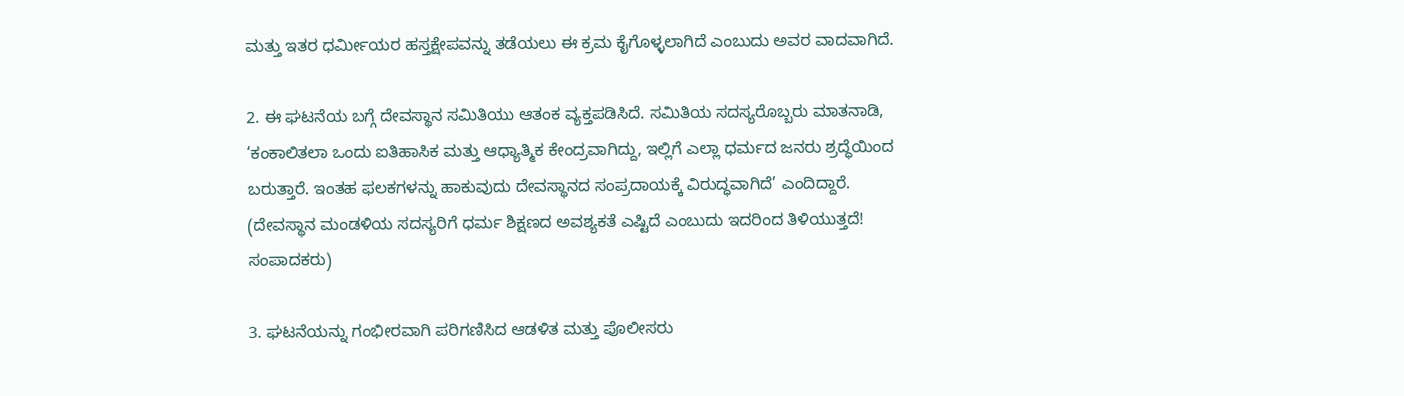ಮತ್ತು ಇತರ ಧರ್ಮೀಯರ ಹಸ್ತಕ್ಷೇಪವನ್ನು ತಡೆಯಲು ಈ ಕ್ರಮ ಕೈಗೊಳ್ಳಲಾಗಿದೆ ಎಂಬುದು ಅವರ ವಾದವಾಗಿದೆ.

2. ಈ ಘಟನೆಯ ಬಗ್ಗೆ ದೇವಸ್ಥಾನ ಸಮಿತಿಯು ಆತಂಕ ವ್ಯಕ್ತಪಡಿಸಿದೆ. ಸಮಿತಿಯ ಸದಸ್ಯರೊಬ್ಬರು ಮಾತನಾಡಿ, ‘ಕಂಕಾಲಿತಲಾ ಒಂದು ಐತಿಹಾಸಿಕ ಮತ್ತು ಆಧ್ಯಾತ್ಮಿಕ ಕೇಂದ್ರವಾಗಿದ್ದು, ಇಲ್ಲಿಗೆ ಎಲ್ಲಾ ಧರ್ಮದ ಜನರು ಶ್ರದ್ಧೆಯಿಂದ ಬರುತ್ತಾರೆ. ಇಂತಹ ಫಲಕಗಳನ್ನು ಹಾಕುವುದು ದೇವಸ್ಥಾನದ ಸಂಪ್ರದಾಯಕ್ಕೆ ವಿರುದ್ಧವಾಗಿದೆ’ ಎಂದಿದ್ದಾರೆ. (ದೇವಸ್ಥಾನ ಮಂಡಳಿಯ ಸದಸ್ಯರಿಗೆ ಧರ್ಮ ಶಿಕ್ಷಣದ ಅವಶ್ಯಕತೆ ಎಷ್ಟಿದೆ ಎಂಬುದು ಇದರಿಂದ ತಿಳಿಯುತ್ತದೆ! ಸಂಪಾದಕರು)

3. ಘಟನೆಯನ್ನು ಗಂಭೀರವಾಗಿ ಪರಿಗಣಿಸಿದ ಆಡಳಿತ ಮತ್ತು ಪೊಲೀಸರು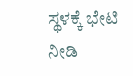ಸ್ಥಳಕ್ಕೆ ಭೇಟಿ ನೀಡಿ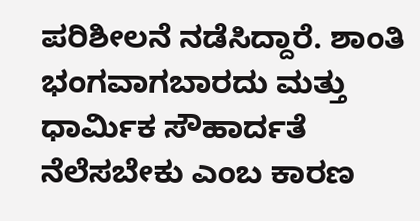ಪರಿಶೀಲನೆ ನಡೆಸಿದ್ದಾರೆ. ಶಾಂತಿ ಭಂಗವಾಗಬಾರದು ಮತ್ತು ಧಾರ್ಮಿಕ ಸೌಹಾರ್ದತೆ ನೆಲೆಸಬೇಕು ಎಂಬ ಕಾರಣ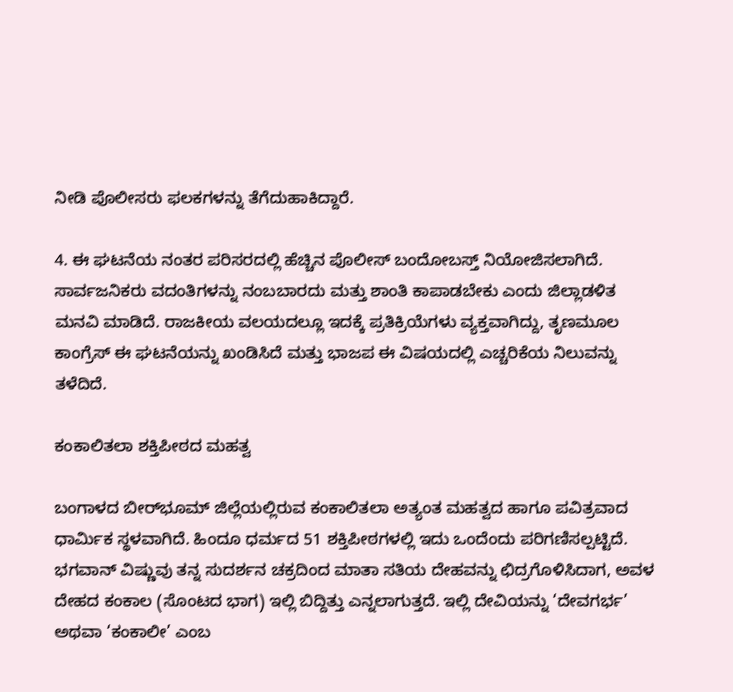ನೀಡಿ ಪೊಲೀಸರು ಫಲಕಗಳನ್ನು ತೆಗೆದುಹಾಕಿದ್ದಾರೆ.

4. ಈ ಘಟನೆಯ ನಂತರ ಪರಿಸರದಲ್ಲಿ ಹೆಚ್ಚಿನ ಪೊಲೀಸ್ ಬಂದೋಬಸ್ತ್ ನಿಯೋಜಿಸಲಾಗಿದೆ. ಸಾರ್ವಜನಿಕರು ವದಂತಿಗಳನ್ನು ನಂಬಬಾರದು ಮತ್ತು ಶಾಂತಿ ಕಾಪಾಡಬೇಕು ಎಂದು ಜಿಲ್ಲಾಡಳಿತ ಮನವಿ ಮಾಡಿದೆ. ರಾಜಕೀಯ ವಲಯದಲ್ಲೂ ಇದಕ್ಕೆ ಪ್ರತಿಕ್ರಿಯೆಗಳು ವ್ಯಕ್ತವಾಗಿದ್ದು, ತೃಣಮೂಲ ಕಾಂಗ್ರೆಸ್ ಈ ಘಟನೆಯನ್ನು ಖಂಡಿಸಿದೆ ಮತ್ತು ಭಾಜಪ ಈ ವಿಷಯದಲ್ಲಿ ಎಚ್ಚರಿಕೆಯ ನಿಲುವನ್ನು ತಳೆದಿದೆ.

ಕಂಕಾಲಿತಲಾ ಶಕ್ತಿಪೀಠದ ಮಹತ್ವ

ಬಂಗಾಳದ ಬೀರ್‌ಭೂಮ್ ಜಿಲ್ಲೆಯಲ್ಲಿರುವ ಕಂಕಾಲಿತಲಾ ಅತ್ಯಂತ ಮಹತ್ವದ ಹಾಗೂ ಪವಿತ್ರವಾದ ಧಾರ್ಮಿಕ ಸ್ಥಳವಾಗಿದೆ. ಹಿಂದೂ ಧರ್ಮದ 51 ಶಕ್ತಿಪೀಠಗಳಲ್ಲಿ ಇದು ಒಂದೆಂದು ಪರಿಗಣಿಸಲ್ಪಟ್ಟಿದೆ. ಭಗವಾನ್ ವಿಷ್ಣುವು ತನ್ನ ಸುದರ್ಶನ ಚಕ್ರದಿಂದ ಮಾತಾ ಸತಿಯ ದೇಹವನ್ನು ಛಿದ್ರಗೊಳಿಸಿದಾಗ, ಅವಳ ದೇಹದ ಕಂಕಾಲ (ಸೊಂಟದ ಭಾಗ) ಇಲ್ಲಿ ಬಿದ್ದಿತ್ತು ಎನ್ನಲಾಗುತ್ತದೆ. ಇಲ್ಲಿ ದೇವಿಯನ್ನು ‘ದೇವಗರ್ಭ’ ಅಥವಾ ‘ಕಂಕಾಲೀ’ ಎಂಬ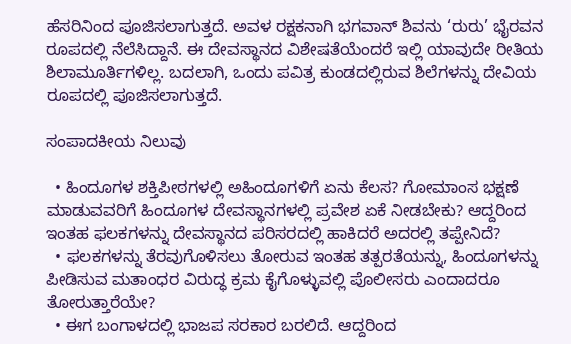ಹೆಸರಿನಿಂದ ಪೂಜಿಸಲಾಗುತ್ತದೆ. ಅವಳ ರಕ್ಷಕನಾಗಿ ಭಗವಾನ್ ಶಿವನು ‘ರುರು’ ಭೈರವನ ರೂಪದಲ್ಲಿ ನೆಲೆಸಿದ್ದಾನೆ. ಈ ದೇವಸ್ಥಾನದ ವಿಶೇಷತೆಯೆಂದರೆ ಇಲ್ಲಿ ಯಾವುದೇ ರೀತಿಯ ಶಿಲಾಮೂರ್ತಿಗಳಿಲ್ಲ. ಬದಲಾಗಿ, ಒಂದು ಪವಿತ್ರ ಕುಂಡದಲ್ಲಿರುವ ಶಿಲೆಗಳನ್ನು ದೇವಿಯ ರೂಪದಲ್ಲಿ ಪೂಜಿಸಲಾಗುತ್ತದೆ.

ಸಂಪಾದಕೀಯ ನಿಲುವು

  • ಹಿಂದೂಗಳ ಶಕ್ತಿಪೀಠಗಳಲ್ಲಿ ಅಹಿಂದೂಗಳಿಗೆ ಏನು ಕೆಲಸ? ಗೋಮಾಂಸ ಭಕ್ಷಣೆ ಮಾಡುವವರಿಗೆ ಹಿಂದೂಗಳ ದೇವಸ್ಥಾನಗಳಲ್ಲಿ ಪ್ರವೇಶ ಏಕೆ ನೀಡಬೇಕು? ಆದ್ದರಿಂದ ಇಂತಹ ಫಲಕಗಳನ್ನು ದೇವಸ್ಥಾನದ ಪರಿಸರದಲ್ಲಿ ಹಾಕಿದರೆ ಅದರಲ್ಲಿ ತಪ್ಪೇನಿದೆ?
  • ಫಲಕಗಳನ್ನು ತೆರವುಗೊಳಿಸಲು ತೋರುವ ಇಂತಹ ತತ್ಪರತೆಯನ್ನು, ಹಿಂದೂಗಳನ್ನು ಪೀಡಿಸುವ ಮತಾಂಧರ ವಿರುದ್ಧ ಕ್ರಮ ಕೈಗೊಳ್ಳುವಲ್ಲಿ ಪೊಲೀಸರು ಎಂದಾದರೂ ತೋರುತ್ತಾರೆಯೇ?
  • ಈಗ ಬಂಗಾಳದಲ್ಲಿ ಭಾಜಪ ಸರಕಾರ ಬರಲಿದೆ. ಆದ್ದರಿಂದ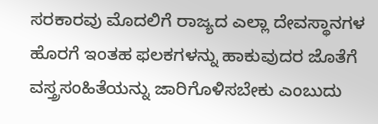ಸರಕಾರವು ಮೊದಲಿಗೆ ರಾಜ್ಯದ ಎಲ್ಲಾ ದೇವಸ್ಥಾನಗಳ ಹೊರಗೆ ಇಂತಹ ಫಲಕಗಳನ್ನು ಹಾಕುವುದರ ಜೊತೆಗೆ ವಸ್ತ್ರಸಂಹಿತೆಯನ್ನು ಜಾರಿಗೊಳಿಸಬೇಕು ಎಂಬುದು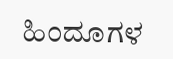ಹಿಂದೂಗಳ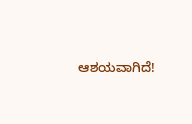ಆಶಯವಾಗಿದೆ!